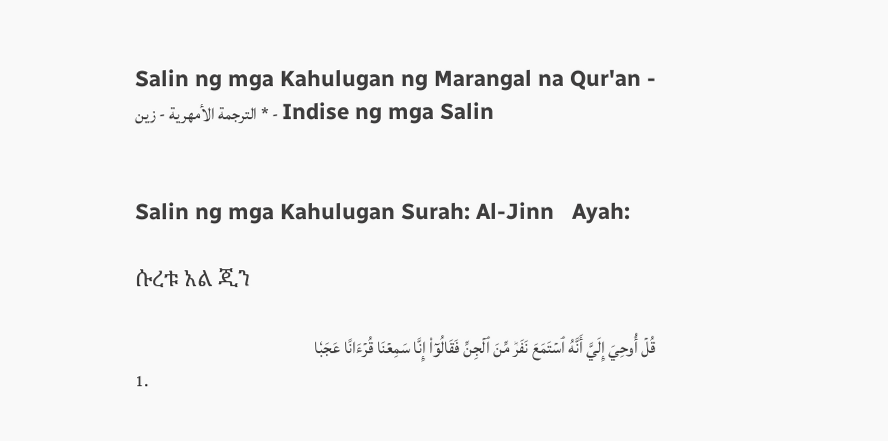Salin ng mga Kahulugan ng Marangal na Qur'an - الترجمة الأمهرية - زين * - Indise ng mga Salin


Salin ng mga Kahulugan Surah: Al-Jinn   Ayah:

ሱረቱ አል ጂን

قُلۡ أُوحِيَ إِلَيَّ أَنَّهُ ٱسۡتَمَعَ نَفَرٞ مِّنَ ٱلۡجِنِّ فَقَالُوٓاْ إِنَّا سَمِعۡنَا قُرۡءَانًا عَجَبٗا
1.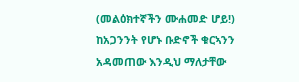(መልዕክተኛችን ሙሐመድ ሆይ!) ከአጋንንት የሆኑ ቡድኖች ቁርኣንን አዳመጠው እንዲህ ማለታቸው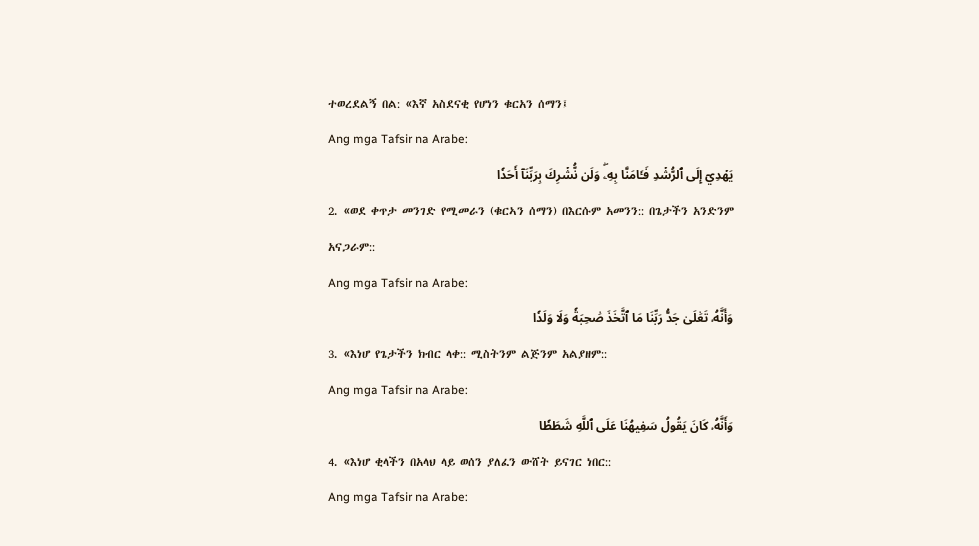ተወረደልኝ በል: «እኛ አስደናቂ የሆነን ቁርአን ሰማን፤
Ang mga Tafsir na Arabe:
يَهۡدِيٓ إِلَى ٱلرُّشۡدِ فَـَٔامَنَّا بِهِۦۖ وَلَن نُّشۡرِكَ بِرَبِّنَآ أَحَدٗا
2. «ወደ ቀጥታ መንገድ የሚመራን (ቁርኣን ሰማን) በእርሱም አመንን:: በጌታችን አንድንም አናጋራም::
Ang mga Tafsir na Arabe:
وَأَنَّهُۥ تَعَٰلَىٰ جَدُّ رَبِّنَا مَا ٱتَّخَذَ صَٰحِبَةٗ وَلَا وَلَدٗا
3. «እነሆ የጌታችን ክብር ላቀ:: ሚስትንም ልጅንም አልያዘም::
Ang mga Tafsir na Arabe:
وَأَنَّهُۥ كَانَ يَقُولُ سَفِيهُنَا عَلَى ٱللَّهِ شَطَطٗا
4. «እነሆ ቂላችን በአላህ ላይ ወሰን ያለፈን ውሸት ይናገር ነበር::
Ang mga Tafsir na Arabe: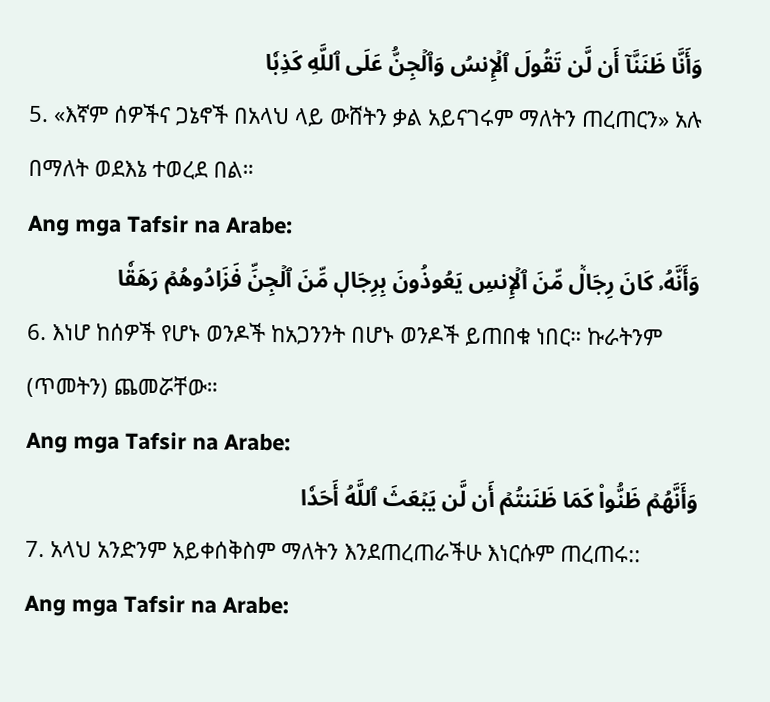وَأَنَّا ظَنَنَّآ أَن لَّن تَقُولَ ٱلۡإِنسُ وَٱلۡجِنُّ عَلَى ٱللَّهِ كَذِبٗا
5. «እኛም ሰዎችና ጋኔኖች በአላህ ላይ ውሸትን ቃል አይናገሩም ማለትን ጠረጠርን» አሉ በማለት ወደእኔ ተወረደ በል።
Ang mga Tafsir na Arabe:
وَأَنَّهُۥ كَانَ رِجَالٞ مِّنَ ٱلۡإِنسِ يَعُوذُونَ بِرِجَالٖ مِّنَ ٱلۡجِنِّ فَزَادُوهُمۡ رَهَقٗا
6. እነሆ ከሰዎች የሆኑ ወንዶች ከአጋንንት በሆኑ ወንዶች ይጠበቁ ነበር። ኩራትንም (ጥመትን) ጨመሯቸው።
Ang mga Tafsir na Arabe:
وَأَنَّهُمۡ ظَنُّواْ كَمَا ظَنَنتُمۡ أَن لَّن يَبۡعَثَ ٱللَّهُ أَحَدٗا
7. አላህ አንድንም አይቀሰቅስም ማለትን እንደጠረጠራችሁ እነርሱም ጠረጠሩ::
Ang mga Tafsir na Arabe: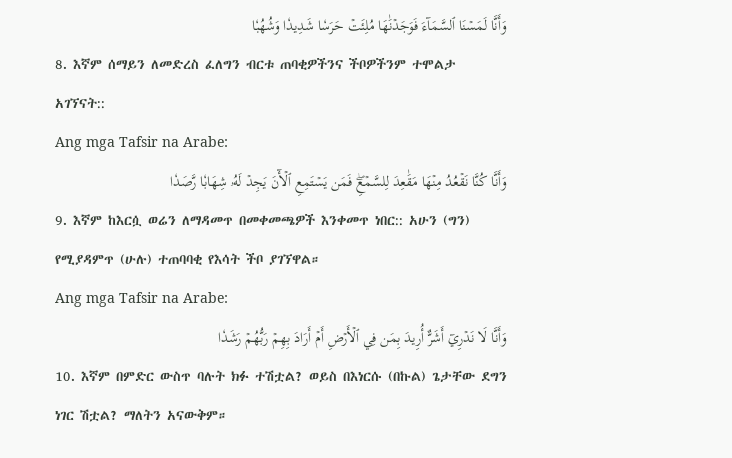وَأَنَّا لَمَسۡنَا ٱلسَّمَآءَ فَوَجَدۡنَٰهَا مُلِئَتۡ حَرَسٗا شَدِيدٗا وَشُهُبٗا
8. እኛም ሰማይን ለመድረስ ፈለግን ብርቱ ጠባቂዎችንና ችቦዎችንም ተሞልታ አገኘናት::
Ang mga Tafsir na Arabe:
وَأَنَّا كُنَّا نَقۡعُدُ مِنۡهَا مَقَٰعِدَ لِلسَّمۡعِۖ فَمَن يَسۡتَمِعِ ٱلۡأٓنَ يَجِدۡ لَهُۥ شِهَابٗا رَّصَدٗا
9. እኛም ከእርሷ ወሬን ለማዳመጥ በመቀመጫዎች እንቀመጥ ነበር:: አሁን (ግን) የሚያዳምጥ (ሁሉ) ተጠባባቂ የእሳት ችቦ ያገኘዋል።
Ang mga Tafsir na Arabe:
وَأَنَّا لَا نَدۡرِيٓ أَشَرٌّ أُرِيدَ بِمَن فِي ٱلۡأَرۡضِ أَمۡ أَرَادَ بِهِمۡ رَبُّهُمۡ رَشَدٗا
10. እኛም በምድር ውስጥ ባሉት ክፉ ተሽቷል? ወይስ በእነርሱ (በኩል) ጌታቸው ደግን ነገር ሽቷል? ማለትን አናውቅም።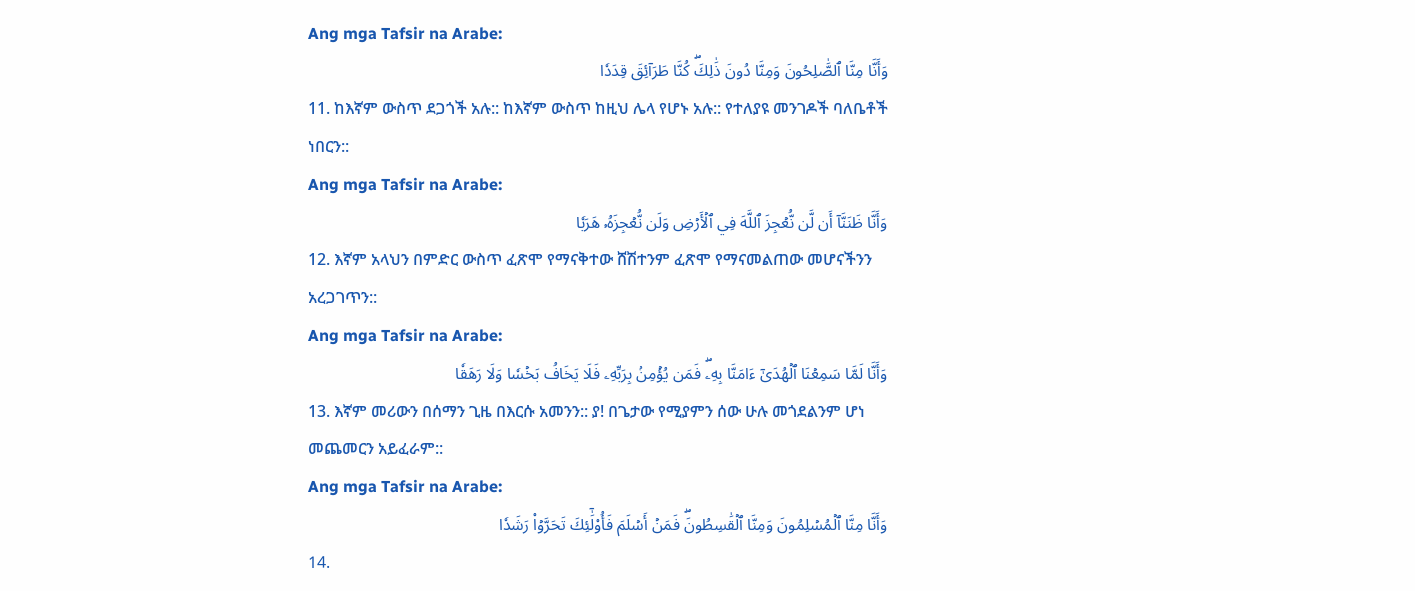Ang mga Tafsir na Arabe:
وَأَنَّا مِنَّا ٱلصَّٰلِحُونَ وَمِنَّا دُونَ ذَٰلِكَۖ كُنَّا طَرَآئِقَ قِدَدٗا
11. ከእኛም ውስጥ ደጋጎች አሉ:: ከእኛም ውስጥ ከዚህ ሌላ የሆኑ አሉ:: የተለያዩ መንገዶች ባለቤቶች ነበርን::
Ang mga Tafsir na Arabe:
وَأَنَّا ظَنَنَّآ أَن لَّن نُّعۡجِزَ ٱللَّهَ فِي ٱلۡأَرۡضِ وَلَن نُّعۡجِزَهُۥ هَرَبٗا
12. እኛም አላህን በምድር ውስጥ ፈጽሞ የማናቅተው ሸሽተንም ፈጽሞ የማናመልጠው መሆናችንን አረጋገጥን::
Ang mga Tafsir na Arabe:
وَأَنَّا لَمَّا سَمِعۡنَا ٱلۡهُدَىٰٓ ءَامَنَّا بِهِۦۖ فَمَن يُؤۡمِنۢ بِرَبِّهِۦ فَلَا يَخَافُ بَخۡسٗا وَلَا رَهَقٗا
13. እኛም መሪውን በሰማን ጊዜ በእርሱ አመንን:: ያ! በጌታው የሚያምን ሰው ሁሉ መጎደልንም ሆነ መጨመርን አይፈራም::
Ang mga Tafsir na Arabe:
وَأَنَّا مِنَّا ٱلۡمُسۡلِمُونَ وَمِنَّا ٱلۡقَٰسِطُونَۖ فَمَنۡ أَسۡلَمَ فَأُوْلَٰٓئِكَ تَحَرَّوۡاْ رَشَدٗا
14.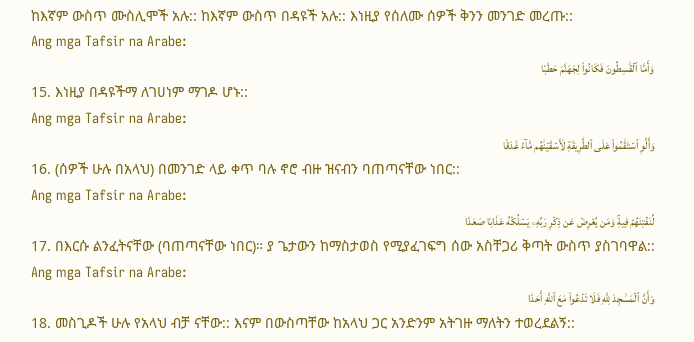ከእኛም ውስጥ ሙስሊሞች አሉ:: ከእኛም ውስጥ በዳዩች አሉ:: እነዚያ የሰለሙ ሰዎች ቅንን መንገድ መረጡ::
Ang mga Tafsir na Arabe:
وَأَمَّا ٱلۡقَٰسِطُونَ فَكَانُواْ لِجَهَنَّمَ حَطَبٗا
15. እነዚያ በዳዩችማ ለገሀነም ማገዶ ሆኑ::
Ang mga Tafsir na Arabe:
وَأَلَّوِ ٱسۡتَقَٰمُواْ عَلَى ٱلطَّرِيقَةِ لَأَسۡقَيۡنَٰهُم مَّآءً غَدَقٗا
16. (ሰዎች ሁሉ በአላህ) በመንገድ ላይ ቀጥ ባሉ ኖሮ ብዙ ዝናብን ባጠጣናቸው ነበር::
Ang mga Tafsir na Arabe:
لِّنَفۡتِنَهُمۡ فِيهِۚ وَمَن يُعۡرِضۡ عَن ذِكۡرِ رَبِّهِۦ يَسۡلُكۡهُ عَذَابٗا صَعَدٗا
17. በእርሱ ልንፈትናቸው (ባጠጣናቸው ነበር)። ያ ጌታውን ከማስታወስ የሚያፈገፍግ ሰው አስቸጋሪ ቅጣት ውስጥ ያስገባዋል::
Ang mga Tafsir na Arabe:
وَأَنَّ ٱلۡمَسَٰجِدَ لِلَّهِ فَلَا تَدۡعُواْ مَعَ ٱللَّهِ أَحَدٗا
18. መስጊዶች ሁሉ የአላህ ብቻ ናቸው:: እናም በውስጣቸው ከአላህ ጋር አንድንም አትገዙ ማለትን ተወረደልኝ::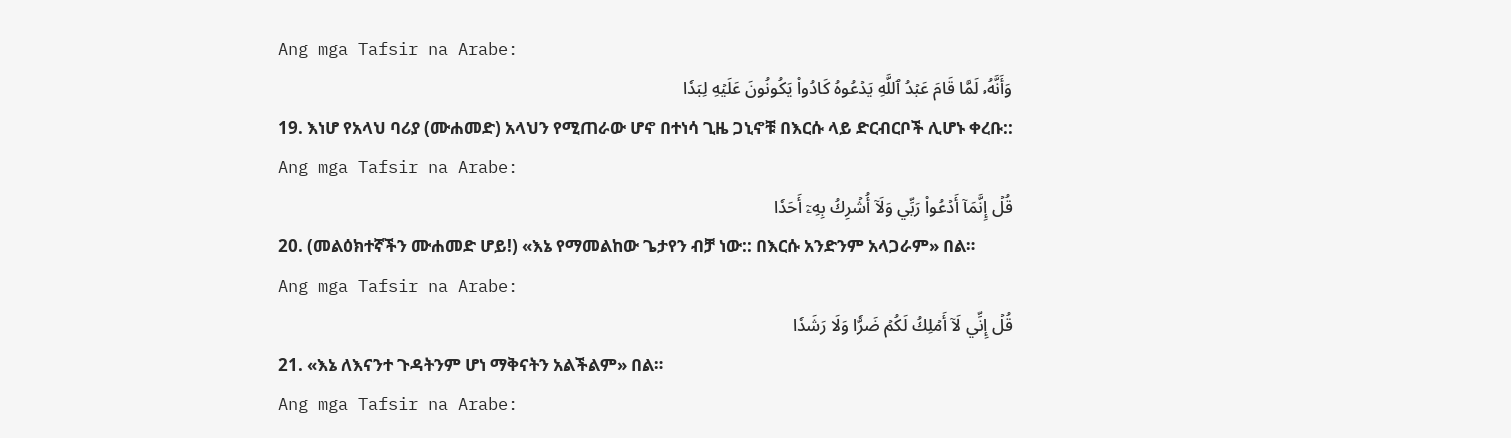Ang mga Tafsir na Arabe:
وَأَنَّهُۥ لَمَّا قَامَ عَبۡدُ ٱللَّهِ يَدۡعُوهُ كَادُواْ يَكُونُونَ عَلَيۡهِ لِبَدٗا
19. እነሆ የአላህ ባሪያ (ሙሐመድ) አላህን የሚጠራው ሆኖ በተነሳ ጊዜ ጋኒኖቹ በእርሱ ላይ ድርብርቦች ሊሆኑ ቀረቡ::
Ang mga Tafsir na Arabe:
قُلۡ إِنَّمَآ أَدۡعُواْ رَبِّي وَلَآ أُشۡرِكُ بِهِۦٓ أَحَدٗا
20. (መልዕክተኛችን ሙሐመድ ሆይ!) «እኔ የማመልከው ጌታየን ብቻ ነው:: በእርሱ አንድንም አላጋራም» በል።
Ang mga Tafsir na Arabe:
قُلۡ إِنِّي لَآ أَمۡلِكُ لَكُمۡ ضَرّٗا وَلَا رَشَدٗا
21. «እኔ ለእናንተ ጉዳትንም ሆነ ማቅናትን አልችልም» በል።
Ang mga Tafsir na Arabe: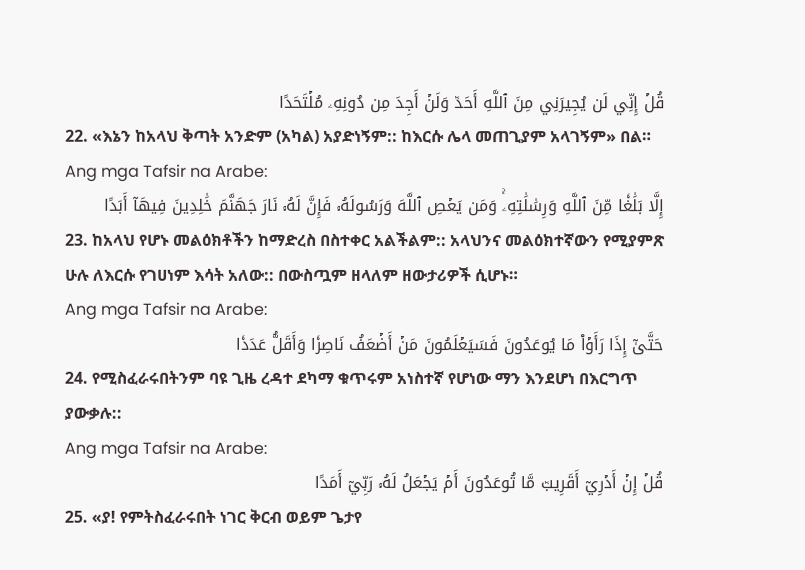قُلۡ إِنِّي لَن يُجِيرَنِي مِنَ ٱللَّهِ أَحَدٞ وَلَنۡ أَجِدَ مِن دُونِهِۦ مُلۡتَحَدًا
22. «እኔን ከአላህ ቅጣት አንድም (አካል) አያድነኝም:: ከእርሱ ሌላ መጠጊያም አላገኝም» በል።
Ang mga Tafsir na Arabe:
إِلَّا بَلَٰغٗا مِّنَ ٱللَّهِ وَرِسَٰلَٰتِهِۦۚ وَمَن يَعۡصِ ٱللَّهَ وَرَسُولَهُۥ فَإِنَّ لَهُۥ نَارَ جَهَنَّمَ خَٰلِدِينَ فِيهَآ أَبَدًا
23. ከአላህ የሆኑ መልዕክቶችን ከማድረስ በስተቀር አልችልም:: አላህንና መልዕክተኛውን የሚያምጽ ሁሉ ለእርሱ የገሀነም እሳት አለው:: በውስጧም ዘላለም ዘውታሪዎች ሲሆኑ።
Ang mga Tafsir na Arabe:
حَتَّىٰٓ إِذَا رَأَوۡاْ مَا يُوعَدُونَ فَسَيَعۡلَمُونَ مَنۡ أَضۡعَفُ نَاصِرٗا وَأَقَلُّ عَدَدٗا
24. የሚስፈራሩበትንም ባዩ ጊዜ ረዳተ ደካማ ቁጥሩም አነስተኛ የሆነው ማን እንደሆነ በእርግጥ ያውቃሉ::
Ang mga Tafsir na Arabe:
قُلۡ إِنۡ أَدۡرِيٓ أَقَرِيبٞ مَّا تُوعَدُونَ أَمۡ يَجۡعَلُ لَهُۥ رَبِّيٓ أَمَدًا
25. «ያ! የምትስፈራሩበት ነገር ቅርብ ወይም ጌታየ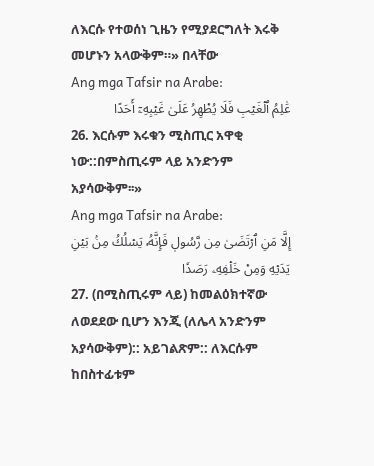ለእርሱ የተወሰነ ጊዜን የሚያደርግለት እሩቅ መሆኑን አላውቅም።» በላቸው
Ang mga Tafsir na Arabe:
عَٰلِمُ ٱلۡغَيۡبِ فَلَا يُظۡهِرُ عَلَىٰ غَيۡبِهِۦٓ أَحَدًا
26. እርሱም እሩቁን ሚስጢር አዋቂ ነው::በምስጢሩም ላይ አንድንም አያሳውቅም፡፡»
Ang mga Tafsir na Arabe:
إِلَّا مَنِ ٱرۡتَضَىٰ مِن رَّسُولٖ فَإِنَّهُۥ يَسۡلُكُ مِنۢ بَيۡنِ يَدَيۡهِ وَمِنۡ خَلۡفِهِۦ رَصَدٗا
27. (በሚስጢሩም ላይ) ከመልዕክተኛው ለወደደው ቢሆን እንጂ (ለሌላ አንድንም አያሳውቅም):: አይገልጽም:: ለእርሱም ከበስተፊቱም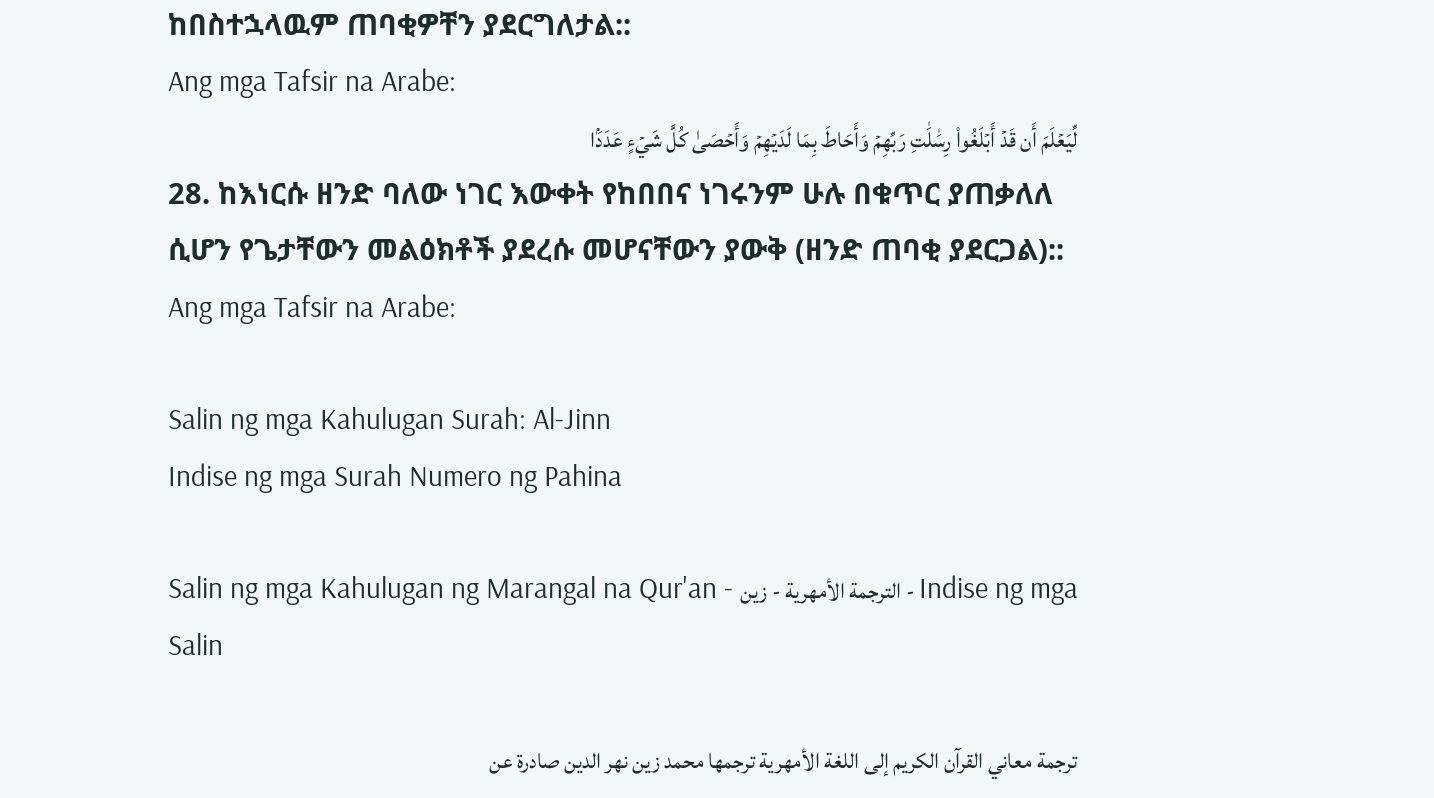ከበስተኋላዉም ጠባቂዎቸን ያደርግለታል::
Ang mga Tafsir na Arabe:
لِّيَعۡلَمَ أَن قَدۡ أَبۡلَغُواْ رِسَٰلَٰتِ رَبِّهِمۡ وَأَحَاطَ بِمَا لَدَيۡهِمۡ وَأَحۡصَىٰ كُلَّ شَيۡءٍ عَدَدَۢا
28. ከእነርሱ ዘንድ ባለው ነገር እውቀት የከበበና ነገሩንም ሁሉ በቁጥር ያጠቃለለ ሲሆን የጌታቸውን መልዕክቶች ያደረሱ መሆናቸውን ያውቅ (ዘንድ ጠባቂ ያደርጋል)::
Ang mga Tafsir na Arabe:

Salin ng mga Kahulugan Surah: Al-Jinn
Indise ng mga Surah Numero ng Pahina

Salin ng mga Kahulugan ng Marangal na Qur'an - الترجمة الأمهرية - زين - Indise ng mga Salin

ترجمة معاني القرآن الكريم إلى اللغة الأمهرية ترجمها محمد زين نهر الدين صادرة عن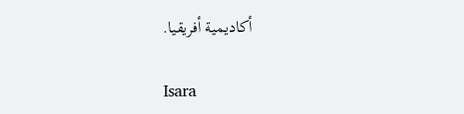أكاديمية أفريقيا.

Isara